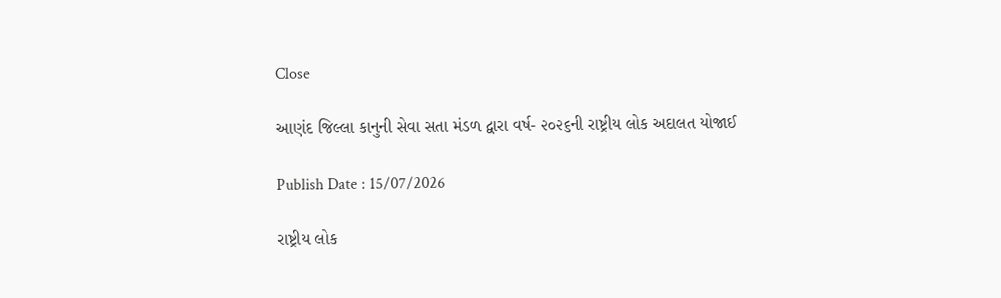Close

આણંદ જિલ્લા કાનુની સેવા સતા મંડળ દ્વારા વર્ષ- ૨૦૨૬ની રાષ્ટ્રીય લોક અદાલત યોજાઈ

Publish Date : 15/07/2026

રાષ્ટ્રીય લોક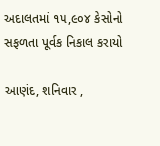અદાલતમાં ૧૫,૯૦૪ કેસોનો સફળતા પૂર્વક નિકાલ કરાયો

આણંદ, શનિવાર ,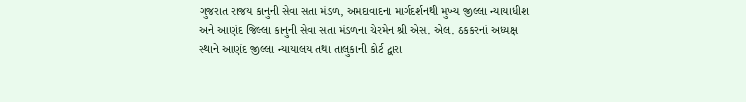ગુજરાત રાજય કાનુની સેવા સતા મંડળ, અમદાવાદના માર્ગદર્શનથી મુખ્ય જીલ્લા ન્યાયાધીશ અને આણંદ જિલ્લા કાનુની સેવા સતા મંડળના ચેરમેન શ્રી એસ. એલ. ઠકકરનાં અધ્યક્ષ સ્થાને આણંદ જીલ્લા ન્યાયાલય તથા તાલુકાની કોર્ટ દ્વારા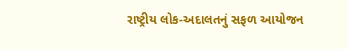રાષ્ટ્રીય લોક-અદાલતનું સફળ આયોજન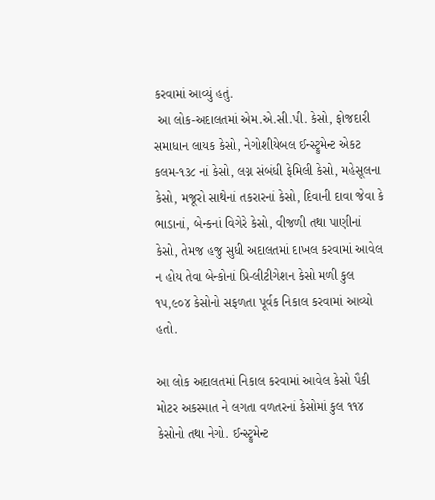કરવામાં આવ્યું હતું.
 આ લોક-અદાલતમાં એમ.એ.સી.પી. કેસો, ફોજદારી સમાધાન લાયક કેસો, નેગોશીયેબલ ઈન્સ્ટ્રુમેન્ટ એકટ કલમ-૧૩૮ નાં કેસો, લગ્ન સંબંધી ફેમિલી કેસો, મહેસૂલના કેસો, મજૂરો સાથેનાં તકરારનાં કેસો, દિવાની દાવા જેવા કે ભાડાનાં, બેન્કનાં વિગેરે કેસો, વીજળી તથા પાણીનાં કેસો, તેમજ હજુ સુધી અદાલતમાં દાખલ કરવામાં આવેલ ન હોય તેવા બેન્કોનાં પ્રિ-લીટીગેશન કેસો મળી કુલ ૧૫,૯૦૪ કેસોનો સફળતા પૂર્વક નિકાલ કરવામાં આવ્યો હતો.

આ લોક અદાલતમાં નિકાલ કરવામાં આવેલ કેસો પૈકી મોટર અકસ્માત ને લગતા વળતરનાં કેસોમાં કુલ ૧૧૪ કેસોનો તથા નેગો. ઈન્સ્ટ્રુમેન્ટ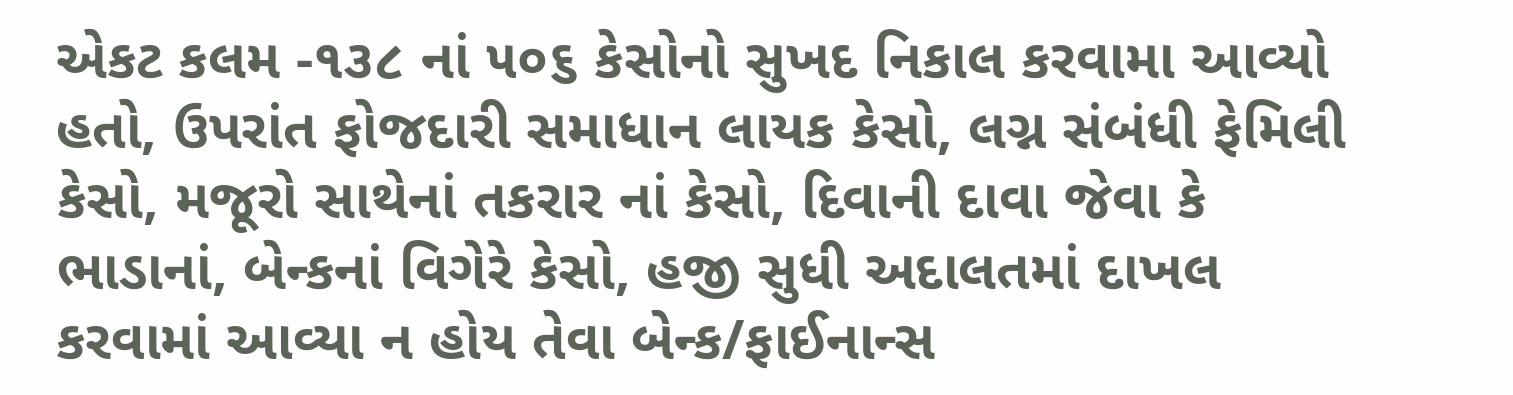એકટ કલમ -૧૩૮ નાં ૫૦૬ કેસોનો સુખદ નિકાલ કરવામા આવ્યો હતો, ઉપરાંત ફોજદારી સમાધાન લાયક કેસો, લગ્ન સંબંધી ફેમિલી કેસો, મજૂરો સાથેનાં તકરાર નાં કેસો, દિવાની દાવા જેવા કે ભાડાનાં, બેન્કનાં વિગેરે કેસો, હજી સુધી અદાલતમાં દાખલ કરવામાં આવ્યા ન હોય તેવા બેન્ક/ફાઈનાન્સ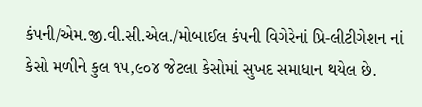કંપની/એમ.જી.વી.સી.એલ./મોબાઈલ કંપની વિગેરેનાં પ્રિ-લીટીગેશન નાં કેસો મળીને કુલ ૧૫,૯૦૪ જેટલા કેસોમાં સુખદ સમાધાન થયેલ છે.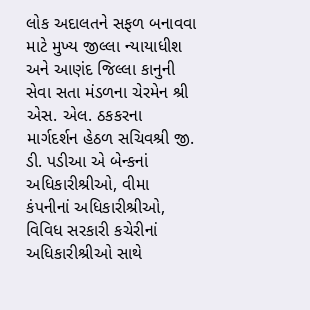લોક અદાલતને સફળ બનાવવા માટે મુખ્ય જીલ્લા ન્યાયાધીશ અને આણંદ જિલ્લા કાનુની સેવા સતા મંડળના ચેરમેન શ્રી એસ. એલ. ઠકકરના માર્ગદર્શન હેઠળ સચિવશ્રી જી. ડી. પડીઆ એ બેન્કનાં અધિકારીશ્રીઓ, વીમા કંપનીનાં અધિકારીશ્રીઓ, વિવિધ સરકારી કચેરીનાં અધિકારીશ્રીઓ સાથે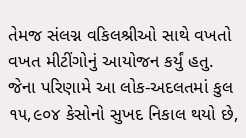તેમજ સંલગ્ન વકિલશ્રીઓ સાથે વખતો વખત મીટીંગોનું આયોજન કર્યું હતુ. જેના પરિણામે આ લોક-અદલતમાં કુલ ૧૫,૯૦૪ કેસોનો સુખદ નિકાલ થયો છે,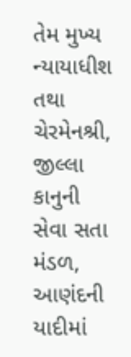તેમ મુખ્ય ન્યાયાધીશ તથા ચેરમેનશ્રી, જીલ્લા કાનુની સેવા સતા મંડળ, આણંદની યાદીમાં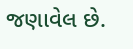જણાવેલ છે.